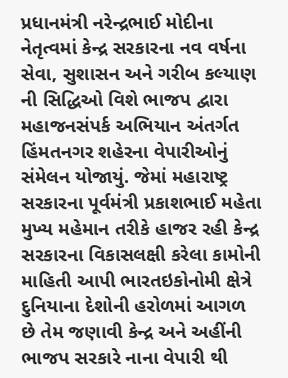પ્રધાનમંત્રી નરેન્દ્રભાઈ મોદીના નેતૃત્વમાં કેન્દ્ર સરકારના નવ વર્ષના સેવા, સુશાસન અને ગરીબ કલ્યાણ ની સિદ્ધિઓ વિશે ભાજપ દ્વારા મહાજનસંપર્ક અભિયાન અંતર્ગત હિંમતનગર શહેરના વેપારીઓનું સંમેલન યોજાયું. જેમાં મહારાષ્ટ્ર સરકારના પૂર્વમંત્રી પ્રકાશભાઈ મહેતા મુખ્ય મહેમાન તરીકે હાજર રહી કેન્દ્ર સરકારના વિકાસલક્ષી કરેલા કામોની માહિતી આપી ભારતઇકોનોમી ક્ષેત્રે દુનિયાના દેશોની હરોળમાં આગળ છે તેમ જણાવી કેન્દ્ર અને અહીંની ભાજપ સરકારે નાના વેપારી થી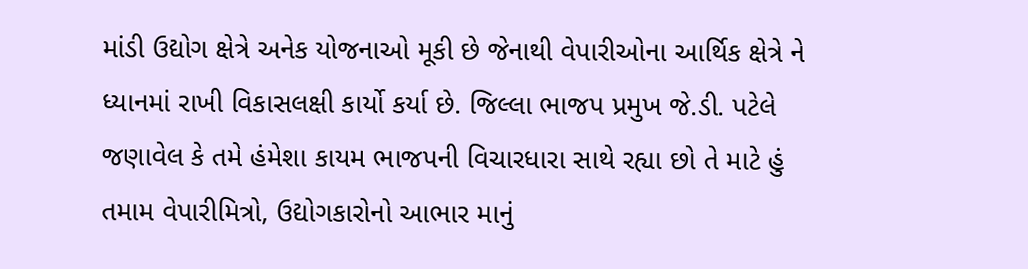માંડી ઉદ્યોગ ક્ષેત્રે અનેક યોજનાઓ મૂકી છે જેનાથી વેપારીઓના આર્થિક ક્ષેત્રે ને ધ્યાનમાં રાખી વિકાસલક્ષી કાર્યો કર્યા છે. જિલ્લા ભાજપ પ્રમુખ જે.ડી. પટેલે જણાવેલ કે તમે હંમેશા કાયમ ભાજપની વિચારધારા સાથે રહ્યા છો તે માટે હું તમામ વેપારીમિત્રો, ઉદ્યોગકારોનો આભાર માનું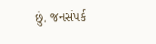છું. જનસંપર્ક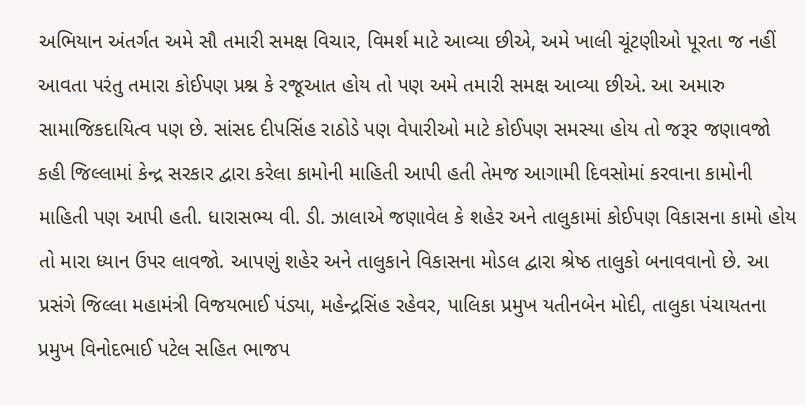અભિયાન અંતર્ગત અમે સૌ તમારી સમક્ષ વિચાર, વિમર્શ માટે આવ્યા છીએ, અમે ખાલી ચૂંટણીઓ પૂરતા જ નહીં આવતા પરંતુ તમારા કોઈપણ પ્રશ્ન કે રજૂઆત હોય તો પણ અમે તમારી સમક્ષ આવ્યા છીએ. આ અમારુ સામાજિકદાયિત્વ પણ છે. સાંસદ દીપસિંહ રાઠોડે પણ વેપારીઓ માટે કોઈપણ સમસ્યા હોય તો જરૂર જણાવજો કહી જિલ્લામાં કેન્દ્ર સરકાર દ્વારા કરેલા કામોની માહિતી આપી હતી તેમજ આગામી દિવસોમાં કરવાના કામોની માહિતી પણ આપી હતી. ધારાસભ્ય વી. ડી. ઝાલાએ જણાવેલ કે શહેર અને તાલુકામાં કોઈપણ વિકાસના કામો હોય તો મારા ધ્યાન ઉપર લાવજો. આપણું શહેર અને તાલુકાને વિકાસના મોડલ દ્વારા શ્રેષ્ઠ તાલુકો બનાવવાનો છે. આ પ્રસંગે જિલ્લા મહામંત્રી વિજયભાઈ પંડ્યા, મહેન્દ્રસિંહ રહેવર, પાલિકા પ્રમુખ યતીનબેન મોદી, તાલુકા પંચાયતના પ્રમુખ વિનોદભાઈ પટેલ સહિત ભાજપ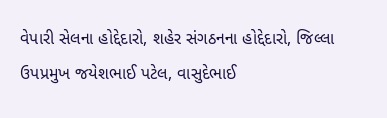વેપારી સેલના હોદ્દેદારો, શહેર સંગઠનના હોદ્દેદારો, જિલ્લા ઉપપ્રમુખ જયેશભાઈ પટેલ, વાસુદેભાઈ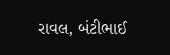રાવલ, બંટીભાઈ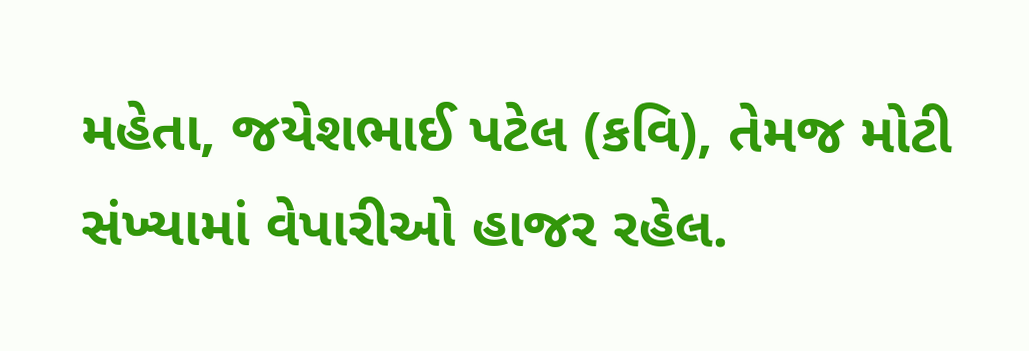મહેતા, જયેશભાઈ પટેલ (કવિ), તેમજ મોટી સંખ્યામાં વેપારીઓ હાજર રહેલ.